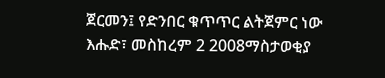ጀርመን፤ የድንበር ቁጥጥር ልትጀምር ነው
እሑድ፣ መስከረም 2 2008ማስታወቂያ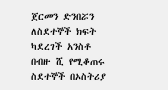ጀርመን ድንበሯን ለስደተኞች ክፍት ካደረገች አንስቶ በብዙ ሺ የሚቆጠሩ ስደተኞች በኦስትሪያ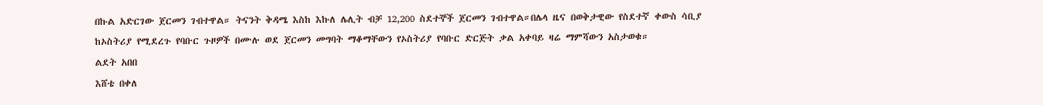በኩል አድርገው ጀርመን ገብተዋል። ትናንት ቅዳሜ እስከ እኩለ ሌሊት ብቻ 12,200 ስደተኞች ጀርመን ገብተዋል።በሌላ ዜና በወቅታዊው የስደተኛ ቀውስ ሳቢያ ከኦስትሪያ የሚደረጉ የባቡር ጉዞዎች በሙሉ ወደ ጀርመን መግባት ማቆማቸውን የኦስትሪያ የባቡር ድርጅት ቃል አቀባይ ዛሬ ማምሻውን አስታወቁ።
ልደት አበበ
እሸቴ በቀለ